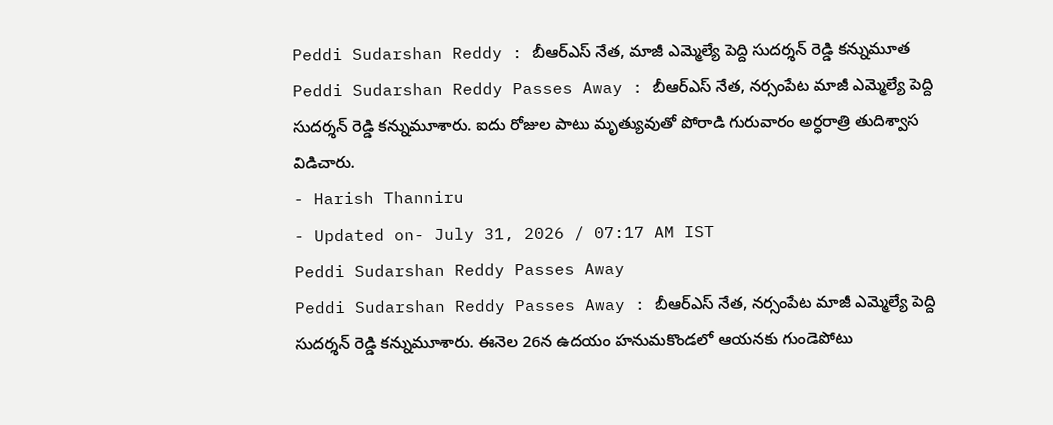Peddi Sudarshan Reddy : బీఆర్ఎస్ నేత, మాజీ ఎమ్మెల్యే పెద్ది సుదర్శన్ రెడ్డి కన్నుమూత
Peddi Sudarshan Reddy Passes Away : బీఆర్ఎస్ నేత, నర్సంపేట మాజీ ఎమ్మెల్యే పెద్ది సుదర్శన్ రెడ్డి కన్నుమూశారు. ఐదు రోజుల పాటు మృత్యువుతో పోరాడి గురువారం అర్ధరాత్రి తుదిశ్వాస విడిచారు.
- Harish Thanniru
- Updated on- July 31, 2026 / 07:17 AM IST
Peddi Sudarshan Reddy Passes Away
Peddi Sudarshan Reddy Passes Away : బీఆర్ఎస్ నేత, నర్సంపేట మాజీ ఎమ్మెల్యే పెద్ది సుదర్శన్ రెడ్డి కన్నుమూశారు. ఈనెల 26న ఉదయం హనుమకొండలో ఆయనకు గుండెపోటు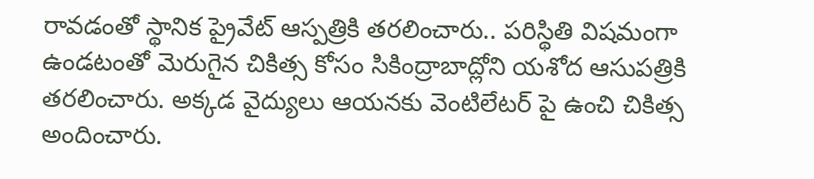రావడంతో స్థానిక ప్రైవేట్ ఆస్పత్రికి తరలించారు.. పరిస్థితి విషమంగా ఉండటంతో మెరుగైన చికిత్స కోసం సికింద్రాబాద్లోని యశోద ఆసుపత్రికి తరలించారు. అక్కడ వైద్యులు ఆయనకు వెంటిలేటర్ పై ఉంచి చికిత్స అందించారు.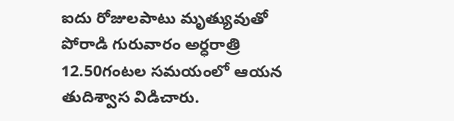ఐదు రోజులపాటు మృత్యువుతో పోరాడి గురువారం అర్ధరాత్రి 12.50గంటల సమయంలో ఆయన తుదిశ్వాస విడిచారు.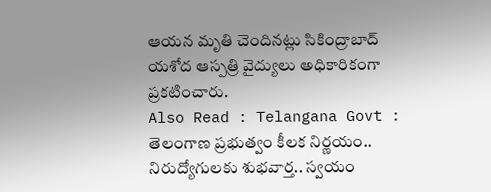ఆయన మృతి చెందినట్లు సికింద్రాబాద్ యశోద ఆస్పత్రి వైద్యులు అధికారికంగా ప్రకటించారు.
Also Read : Telangana Govt : తెలంగాణ ప్రభుత్వం కీలక నిర్ణయం.. నిరుద్యోగులకు శుభవార్త.. స్వయం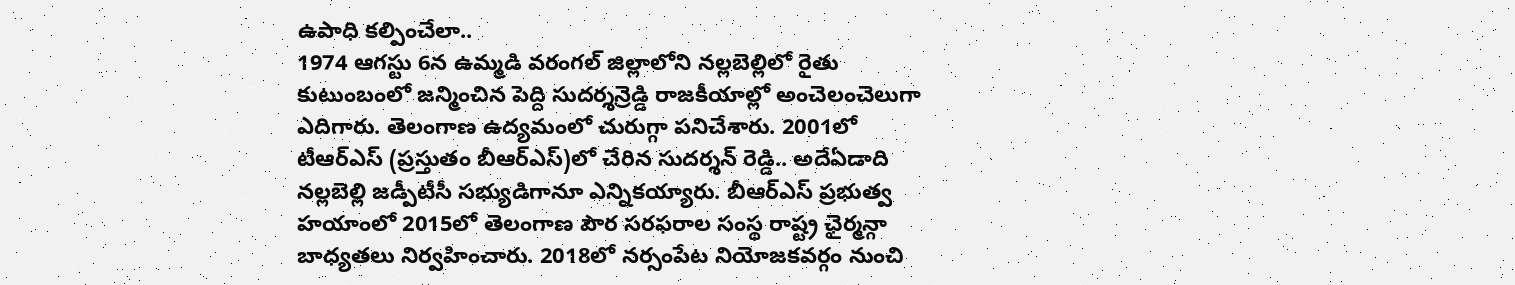ఉపాధి కల్పించేలా..
1974 ఆగస్టు 6న ఉమ్మడి వరంగల్ జిల్లాలోని నల్లబెల్లిలో రైతు కుటుంబంలో జన్మించిన పెద్ది సుదర్శన్రెడ్డి రాజకీయాల్లో అంచెలంచెలుగా ఎదిగారు. తెలంగాణ ఉద్యమంలో చురుగ్గా పనిచేశారు. 2001లో టీఆర్ఎస్ (ప్రస్తుతం బీఆర్ఎస్)లో చేరిన సుదర్శన్ రెడ్డి.. అదేఏడాది నల్లబెల్లి జడ్పీటీసీ సభ్యుడిగానూ ఎన్నికయ్యారు. బీఆర్ఎస్ ప్రభుత్వ హయాంలో 2015లో తెలంగాణ పౌర సరఫరాల సంస్థ రాష్ట్ర ఛైర్మన్గా బాధ్యతలు నిర్వహించారు. 2018లో నర్సంపేట నియోజకవర్గం నుంచి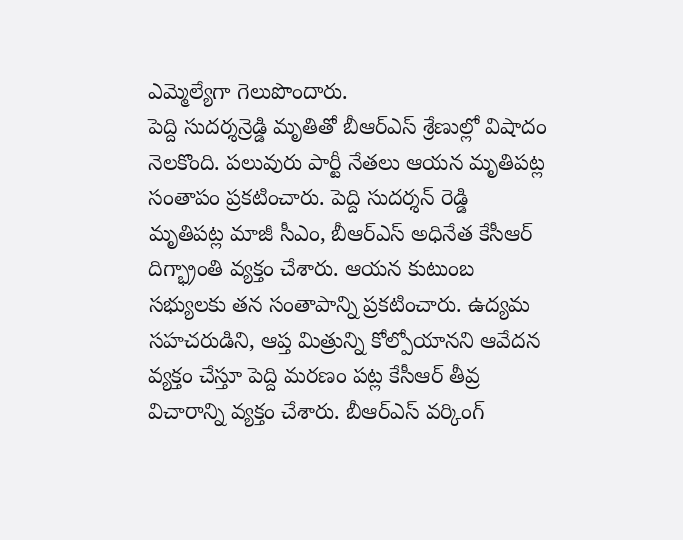ఎమ్మెల్యేగా గెలుపొందారు.
పెద్ది సుదర్శన్రెడ్డి మృతితో బీఆర్ఎస్ శ్రేణుల్లో విషాదం నెలకొంది. పలువురు పార్టీ నేతలు ఆయన మృతిపట్ల సంతాపం ప్రకటించారు. పెద్ది సుదర్శన్ రెడ్డి మృతిపట్ల మాజీ సీఎం, బీఆర్ఎస్ అధినేత కేసీఆర్ దిగ్భ్రాంతి వ్యక్తం చేశారు. ఆయన కుటుంబ సభ్యులకు తన సంతాపాన్ని ప్రకటించారు. ఉద్యమ సహచరుడిని, ఆప్త మిత్రున్ని కోల్పోయానని ఆవేదన వ్యక్తం చేస్తూ పెద్ది మరణం పట్ల కేసీఆర్ తీవ్ర విచారాన్ని వ్యక్తం చేశారు. బీఆర్ఎస్ వర్కింగ్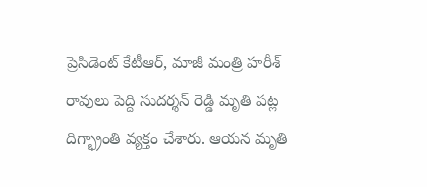ప్రెసిడెంట్ కేటీఆర్, మాజీ మంత్రి హరీశ్ రావులు పెద్ది సుదర్శన్ రెడ్డి మృతి పట్ల దిగ్భ్రాంతి వ్యక్తం చేశారు. ఆయన మృతి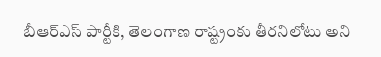బీఆర్ఎస్ పార్టీకి, తెలంగాణ రాష్ట్రంకు తీరనిలోటు అని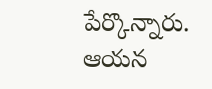పేర్కొన్నారు. ఆయన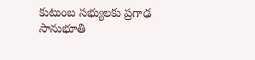కుటుంబ సభ్యులకు ప్రగాఢ సానుభూతి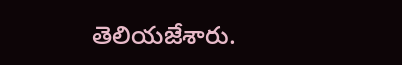తెలియజేశారు.